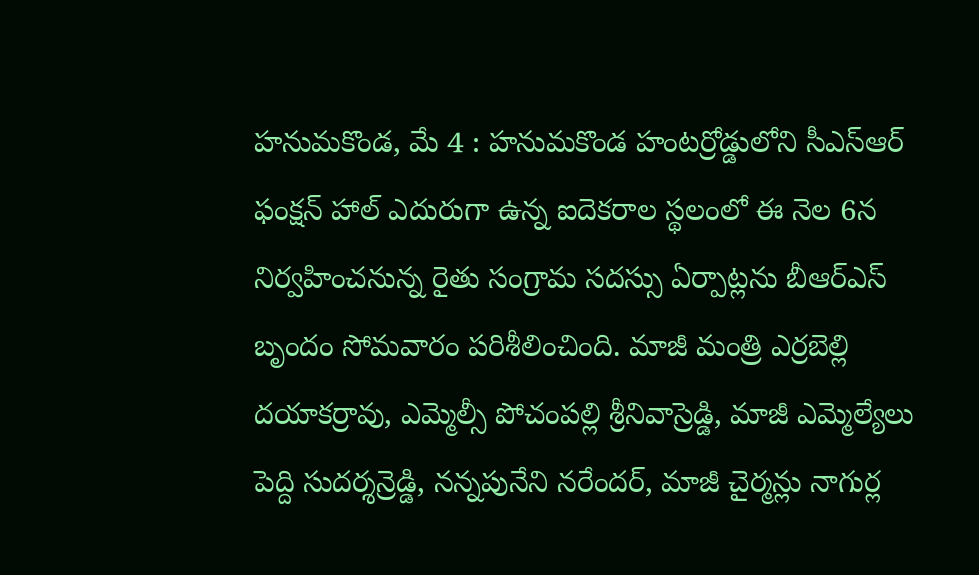హనుమకొండ, మే 4 : హనుమకొండ హంటర్రోడ్డులోని సీఎస్ఆర్ ఫంక్షన్ హాల్ ఎదురుగా ఉన్న ఐదెకరాల స్థలంలో ఈ నెల 6న నిర్వహించనున్న రైతు సంగ్రామ సదస్సు ఏర్పాట్లను బీఆర్ఎస్ బృందం సోమవారం పరిశీలించింది. మాజీ మంత్రి ఎర్రబెల్లి దయాకర్రావు, ఎమ్మెల్సీ పోచంపల్లి శ్రీనివాస్రెడ్డి, మాజీ ఎమ్మెల్యేలు పెద్ది సుదర్శన్రెడ్డి, నన్నపునేని నరేందర్, మాజీ చైర్మన్లు నాగుర్ల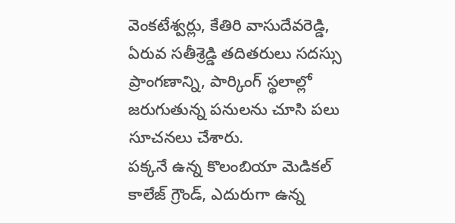వెంకటేశ్వర్లు, కేతిరి వాసుదేవరెడ్డి, ఏరువ సతీశ్రెడ్డి తదితరులు సదస్సు ప్రాంగణాన్ని, పార్కింగ్ స్థలాల్లో జరుగుతున్న పనులను చూసి పలు సూచనలు చేశారు.
పక్కనే ఉన్న కొలంబియా మెడికల్ కాలేజ్ గ్రౌండ్, ఎదురుగా ఉన్న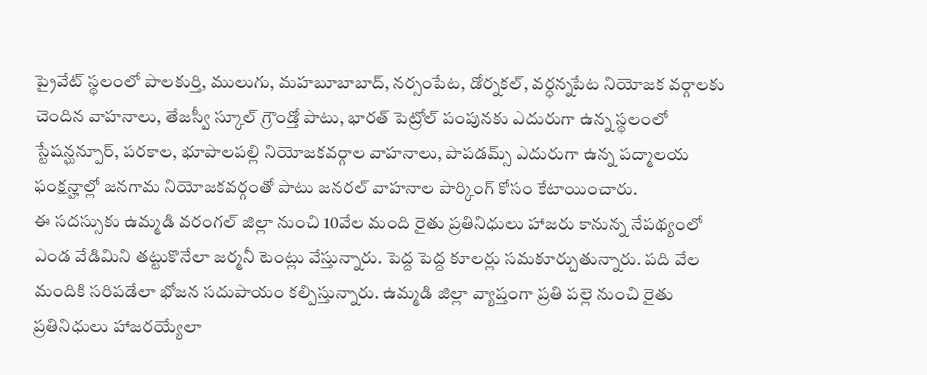ప్రైవేట్ స్థలంలో పాలకుర్తి, ములుగు, మహబూబాబాద్, నర్సంపేట, డోర్నకల్, వర్ధన్నపేట నియోజక వర్గాలకు చెందిన వాహనాలు, తేజస్వీ స్కూల్ గ్రౌండ్తో పాటు, భారత్ పెట్రోల్ పంపునకు ఎదురుగా ఉన్న స్థలంలో స్టేషన్ఘన్పూర్, పరకాల, భూపాలపల్లి నియోజకవర్గాల వాహనాలు, పాపడమ్స్ ఎదురుగా ఉన్న పద్మాలయ ఫంక్షన్హాల్లో జనగామ నియోజకవర్గంతో పాటు జనరల్ వాహనాల పార్కింగ్ కోసం కేటాయించారు.
ఈ సదస్సుకు ఉమ్మడి వరంగల్ జిల్లా నుంచి 10వేల మంది రైతు ప్రతినిధులు హాజరు కానున్న నేపథ్యంలో ఎండ వేడిమిని తట్టుకొనేలా జర్మనీ టెంట్లు వేస్తున్నారు. పెద్ద పెద్ద కూలర్లు సమకూర్చుతున్నారు. పది వేల మందికి సరిపడేలా భోజన సదుపాయం కల్పిస్తున్నారు. ఉమ్మడి జిల్లా వ్యాప్తంగా ప్రతి పల్లె నుంచి రైతు ప్రతినిధులు హాజరయ్యేలా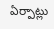ఏర్పాట్లు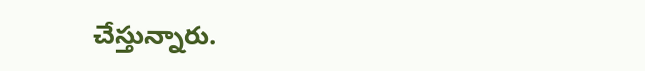చేస్తున్నారు.